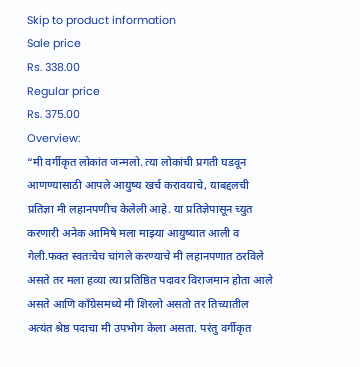Skip to product information
Sale price
Rs. 338.00
Regular price
Rs. 375.00
Overview:
“मी वर्गीकृत लोकांत जन्मलो. त्या लोकांची प्रगती घडवून आणण्यासाठी आपले आयुष्य खर्च करावयाचे, याबद्दलची प्रतिज्ञा मी लहानपणीच केलेली आहे. या प्रतिज्ञेपासून च्युत करणारी अनेक आमिषे मला माझ्या आयुष्यात आली व गेली.फक्त स्वतःचेच चांगले करण्याचे मी लहानपणात ठरविले असते तर मला हव्या त्या प्रतिष्ठित पदावर विराजमान होता आले असते आणि काँग्रेसमध्ये मी शिरलो असतो तर तिच्यातील अत्यंत श्रेष्ठ पदाचा मी उपभोग केला असता. परंतु वर्गीकृत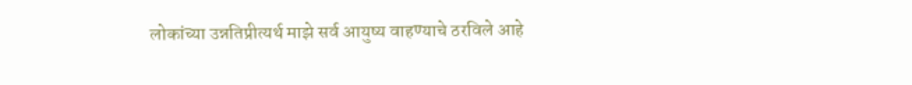लोकांच्या उन्नतिप्रीत्यर्थ माझे सर्व आयुष्य वाहण्याचे ठरविले आहे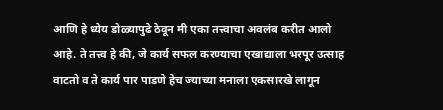आणि हे ध्येय डोळ्यापुढे ठेवून मी एका तत्त्वाचा अवलंब करीत आलो आहे. ते तत्त्व हे की, जे कार्य सफल करण्याचा एखाद्याला भरपूर उत्साह वाटतो व ते कार्य पार पाडणे हेच ज्याच्या मनाला एकसारखे लागून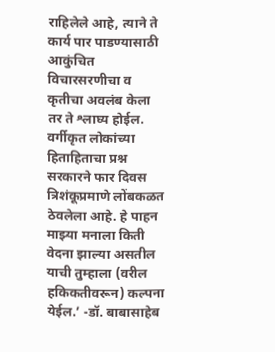राहिलेले आहे, त्याने ते कार्य पार पाडण्यासाठी आकुंचित विचारसरणीचा व कृतीचा अवलंब केला तर ते श्लाघ्य होईल. वर्गीकृत लोकांच्या हिताहिताचा प्रश्न सरकारने फार दिवस त्रिशंकूप्रमाणे लोंबकळत ठेवलेला आहे. हे पाहन माझ्या मनाला किती वेदना झाल्या असतील याची तुम्हाला (वरील हकिकतीवरून) कल्पना येईल.’ -डॉ. बाबासाहेब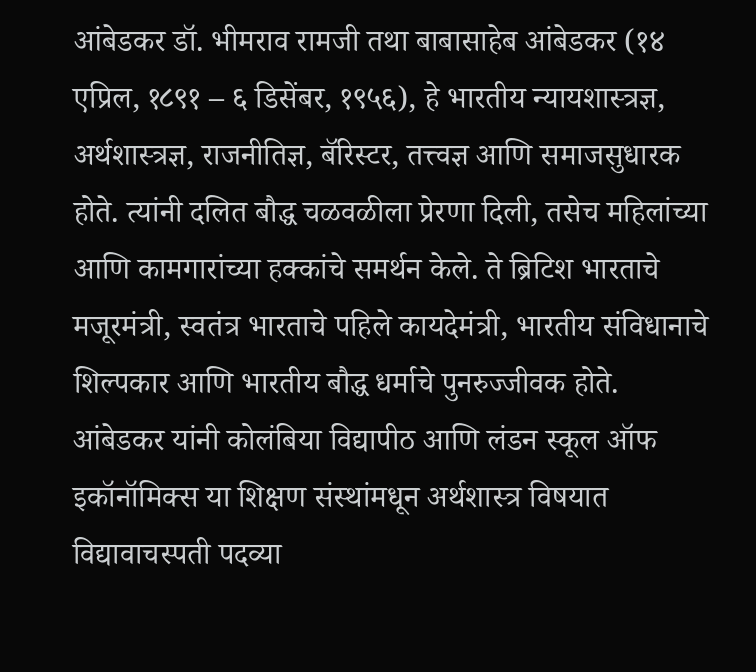आंबेडकर डॉ. भीमराव रामजी तथा बाबासाहेब आंबेडकर (१४ एप्रिल, १८९१ – ६ डिसेंबर, १९५६), हे भारतीय न्यायशास्त्रज्ञ, अर्थशास्त्रज्ञ, राजनीतिज्ञ, बॅरिस्टर, तत्त्वज्ञ आणि समाजसुधारक होते. त्यांनी दलित बौद्ध चळवळीला प्रेरणा दिली, तसेच महिलांच्या आणि कामगारांच्या हक्कांचे समर्थन केले. ते ब्रिटिश भारताचे मजूरमंत्री, स्वतंत्र भारताचे पहिले कायदेमंत्री, भारतीय संविधानाचे शिल्पकार आणि भारतीय बौद्ध धर्माचे पुनरुज्जीवक होते. आंबेडकर यांनी कोलंबिया विद्यापीठ आणि लंडन स्कूल ऑफ इकॉनॉमिक्स या शिक्षण संस्थांमधून अर्थशास्त्र विषयात विद्यावाचस्पती पदव्या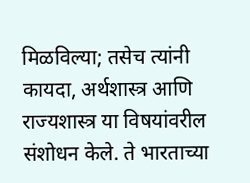मिळविल्या; तसेच त्यांनी कायदा, अर्थशास्त्र आणि राज्यशास्त्र या विषयांवरील संशोधन केले. ते भारताच्या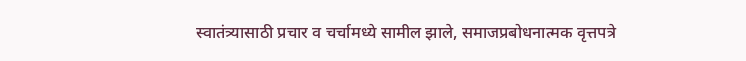स्वातंत्र्यासाठी प्रचार व चर्चामध्ये सामील झाले, समाजप्रबोधनात्मक वृत्तपत्रे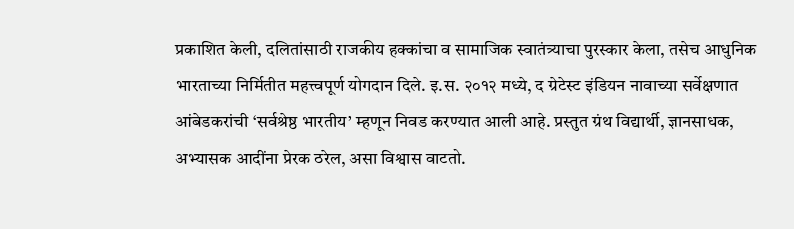प्रकाशित केली, दलितांसाठी राजकीय हक्कांचा व सामाजिक स्वातंत्र्याचा पुरस्कार केला, तसेच आधुनिक भारताच्या निर्मितीत महत्त्वपूर्ण योगदान दिले. इ.स. २०१२ मध्ये, द ग्रेटेस्ट इंडियन नावाच्या सर्वेक्षणात आंबेडकरांची ‘सर्वश्रेष्ठ भारतीय’ म्हणून निवड करण्यात आली आहे. प्रस्तुत ग्रंथ विद्यार्थी, ज्ञानसाधक, अभ्यासक आदींना प्रेरक ठरेल, असा विश्वास वाटतो.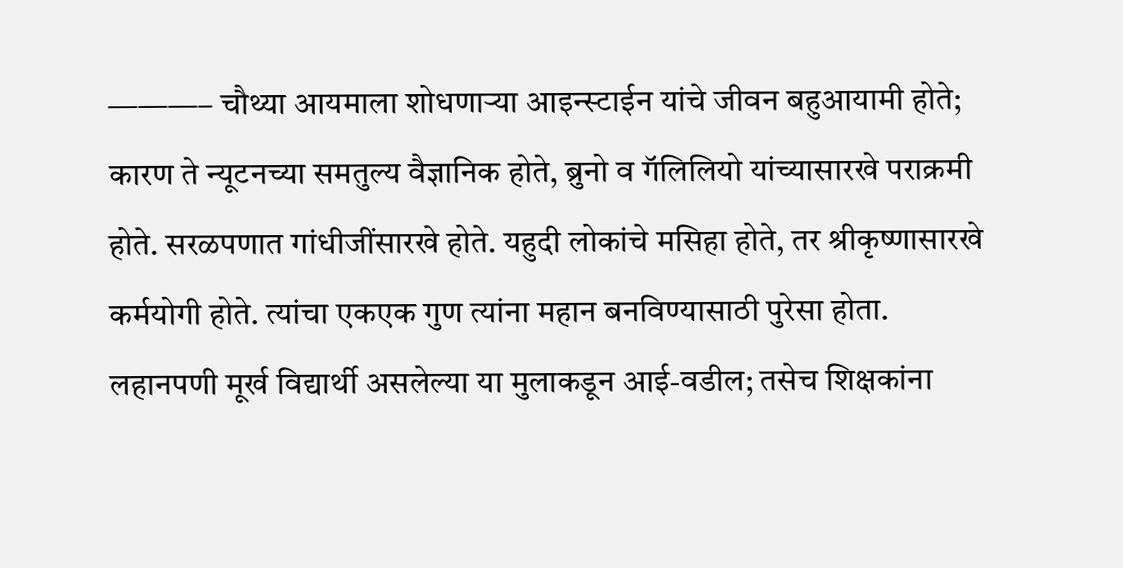———– चौथ्या आयमाला शोधणाऱ्या आइन्स्टाईन यांचे जीवन बहुआयामी होते; कारण ते न्यूटनच्या समतुल्य वैज्ञानिक होते, ब्रुनो व गॅलिलियो यांच्यासारखे पराक्रमी होते. सरळपणात गांधीजींसारखे होते. यहुदी लोकांचे मसिहा होते, तर श्रीकृष्णासारखे कर्मयोगी होते. त्यांचा एकएक गुण त्यांना महान बनविण्यासाठी पुरेसा होता. लहानपणी मूर्ख विद्यार्थी असलेल्या या मुलाकडून आई-वडील; तसेच शिक्षकांना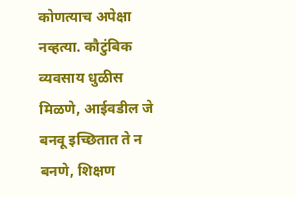कोणत्याच अपेक्षा नव्हत्या. कौटुंबिक व्यवसाय धुळीस मिळणे, आईवडील जे बनवू इच्छितात ते न बनणे, शिक्षण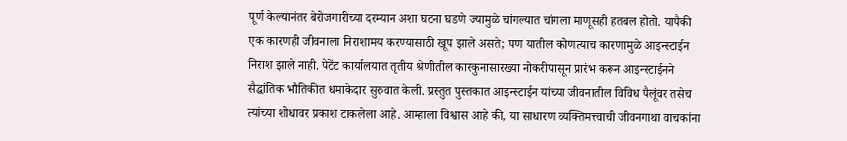पूर्ण केल्यानंतर बेरोजगारीच्या दरम्यान अशा घटना घडणे ज्यामुळे चांगल्यात चांगला माणूसही हतबल होतो. यापैकी एक कारणही जीवनाला निराशामय करण्यासाठी खूप झाले असते; पण यातील कोणत्याच कारणामुळे आइन्स्टाईन निराश झाले नाही. पेटेंट कार्यालयात तृतीय श्रेणीतील कारकुनासारख्या नोकरीपासून प्रारंभ करून आइन्स्टाईनने सैद्धांतिक भौतिकीत धमाकेदार सुरुवात केली. प्रस्तुत पुस्तकात आइन्स्टाईन यांच्या जीवनातील विविध पैलूंवर तसेच त्यांच्या शोधावर प्रकाश टाकलेला आहे. आम्हाला विश्वास आहे की, या साधारण व्यक्तिमत्त्वाची जीवनगाथा वाचकांना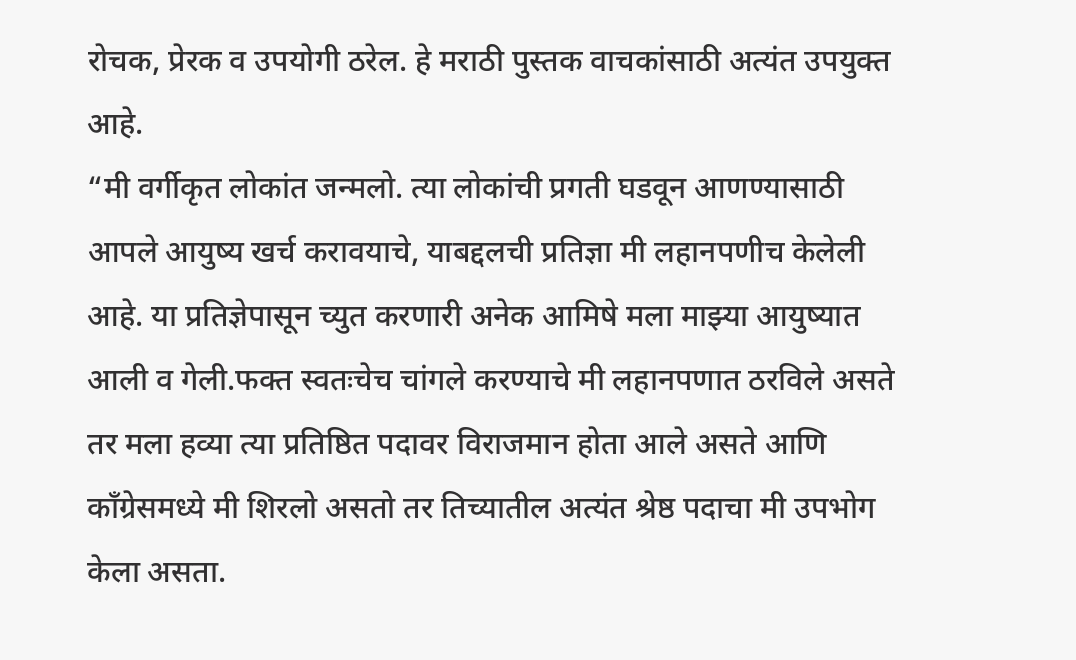रोचक, प्रेरक व उपयोगी ठरेल. हे मराठी पुस्तक वाचकांसाठी अत्यंत उपयुक्त आहे.
“मी वर्गीकृत लोकांत जन्मलो. त्या लोकांची प्रगती घडवून आणण्यासाठी आपले आयुष्य खर्च करावयाचे, याबद्दलची प्रतिज्ञा मी लहानपणीच केलेली आहे. या प्रतिज्ञेपासून च्युत करणारी अनेक आमिषे मला माझ्या आयुष्यात आली व गेली.फक्त स्वतःचेच चांगले करण्याचे मी लहानपणात ठरविले असते तर मला हव्या त्या प्रतिष्ठित पदावर विराजमान होता आले असते आणि काँग्रेसमध्ये मी शिरलो असतो तर तिच्यातील अत्यंत श्रेष्ठ पदाचा मी उपभोग केला असता.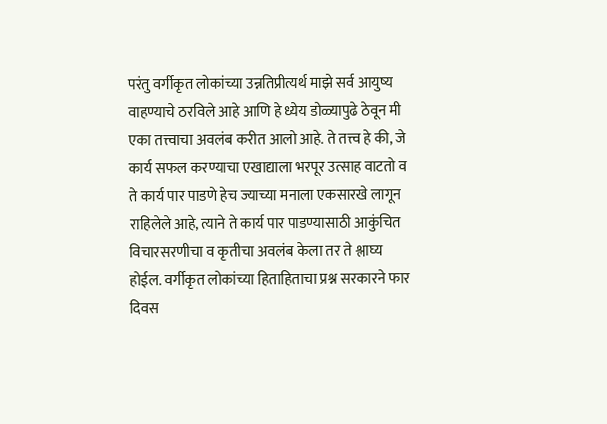परंतु वर्गीकृत लोकांच्या उन्नतिप्रीत्यर्थ माझे सर्व आयुष्य वाहण्याचे ठरविले आहे आणि हे ध्येय डोळ्यापुढे ठेवून मी एका तत्त्वाचा अवलंब करीत आलो आहे. ते तत्त्व हे की, जे कार्य सफल करण्याचा एखाद्याला भरपूर उत्साह वाटतो व ते कार्य पार पाडणे हेच ज्याच्या मनाला एकसारखे लागून राहिलेले आहे, त्याने ते कार्य पार पाडण्यासाठी आकुंचित विचारसरणीचा व कृतीचा अवलंब केला तर ते श्लाघ्य होईल. वर्गीकृत लोकांच्या हिताहिताचा प्रश्न सरकारने फार दिवस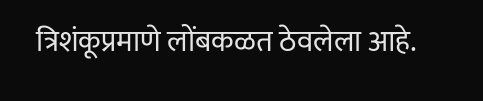त्रिशंकूप्रमाणे लोंबकळत ठेवलेला आहे.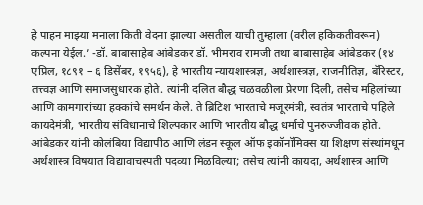हे पाहन माझ्या मनाला किती वेदना झाल्या असतील याची तुम्हाला (वरील हकिकतीवरून) कल्पना येईल.’ -डॉ. बाबासाहेब आंबेडकर डॉ. भीमराव रामजी तथा बाबासाहेब आंबेडकर (१४ एप्रिल, १८९१ – ६ डिसेंबर, १९५६), हे भारतीय न्यायशास्त्रज्ञ, अर्थशास्त्रज्ञ, राजनीतिज्ञ, बॅरिस्टर, तत्त्वज्ञ आणि समाजसुधारक होते. त्यांनी दलित बौद्ध चळवळीला प्रेरणा दिली, तसेच महिलांच्या आणि कामगारांच्या हक्कांचे समर्थन केले. ते ब्रिटिश भारताचे मजूरमंत्री, स्वतंत्र भारताचे पहिले कायदेमंत्री, भारतीय संविधानाचे शिल्पकार आणि भारतीय बौद्ध धर्माचे पुनरुज्जीवक होते. आंबेडकर यांनी कोलंबिया विद्यापीठ आणि लंडन स्कूल ऑफ इकॉनॉमिक्स या शिक्षण संस्थांमधून अर्थशास्त्र विषयात विद्यावाचस्पती पदव्या मिळविल्या; तसेच त्यांनी कायदा, अर्थशास्त्र आणि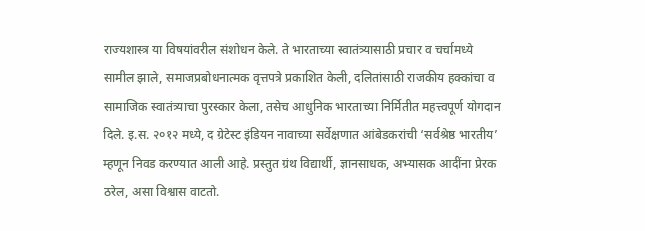राज्यशास्त्र या विषयांवरील संशोधन केले. ते भारताच्या स्वातंत्र्यासाठी प्रचार व चर्चामध्ये सामील झाले, समाजप्रबोधनात्मक वृत्तपत्रे प्रकाशित केली, दलितांसाठी राजकीय हक्कांचा व सामाजिक स्वातंत्र्याचा पुरस्कार केला, तसेच आधुनिक भारताच्या निर्मितीत महत्त्वपूर्ण योगदान दिले. इ.स. २०१२ मध्ये, द ग्रेटेस्ट इंडियन नावाच्या सर्वेक्षणात आंबेडकरांची ‘सर्वश्रेष्ठ भारतीय’ म्हणून निवड करण्यात आली आहे. प्रस्तुत ग्रंथ विद्यार्थी, ज्ञानसाधक, अभ्यासक आदींना प्रेरक ठरेल, असा विश्वास वाटतो.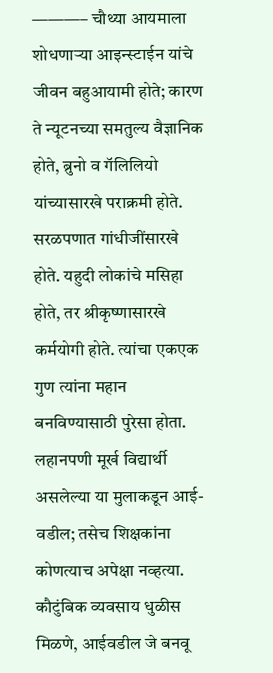———– चौथ्या आयमाला शोधणाऱ्या आइन्स्टाईन यांचे जीवन बहुआयामी होते; कारण ते न्यूटनच्या समतुल्य वैज्ञानिक होते, ब्रुनो व गॅलिलियो यांच्यासारखे पराक्रमी होते. सरळपणात गांधीजींसारखे होते. यहुदी लोकांचे मसिहा होते, तर श्रीकृष्णासारखे कर्मयोगी होते. त्यांचा एकएक गुण त्यांना महान बनविण्यासाठी पुरेसा होता. लहानपणी मूर्ख विद्यार्थी असलेल्या या मुलाकडून आई-वडील; तसेच शिक्षकांना कोणत्याच अपेक्षा नव्हत्या. कौटुंबिक व्यवसाय धुळीस मिळणे, आईवडील जे बनवू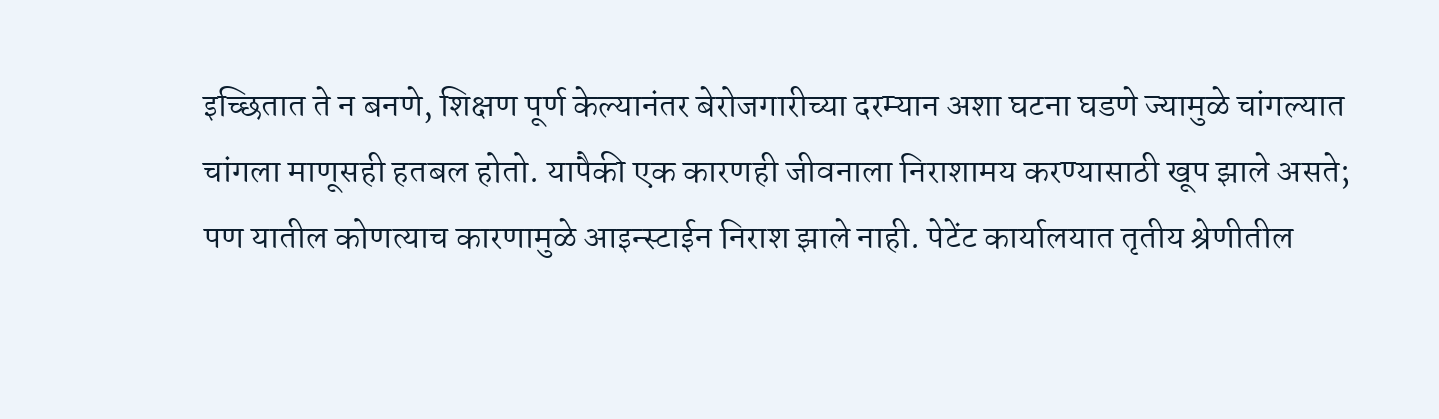इच्छितात ते न बनणे, शिक्षण पूर्ण केल्यानंतर बेरोजगारीच्या दरम्यान अशा घटना घडणे ज्यामुळे चांगल्यात चांगला माणूसही हतबल होतो. यापैकी एक कारणही जीवनाला निराशामय करण्यासाठी खूप झाले असते; पण यातील कोणत्याच कारणामुळे आइन्स्टाईन निराश झाले नाही. पेटेंट कार्यालयात तृतीय श्रेणीतील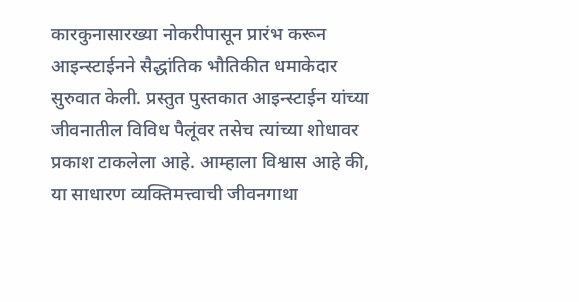कारकुनासारख्या नोकरीपासून प्रारंभ करून आइन्स्टाईनने सैद्धांतिक भौतिकीत धमाकेदार सुरुवात केली. प्रस्तुत पुस्तकात आइन्स्टाईन यांच्या जीवनातील विविध पैलूंवर तसेच त्यांच्या शोधावर प्रकाश टाकलेला आहे. आम्हाला विश्वास आहे की, या साधारण व्यक्तिमत्त्वाची जीवनगाथा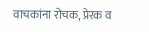वाचकांना रोचक, प्रेरक व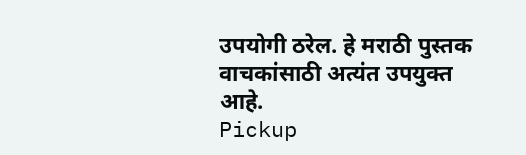उपयोगी ठरेल. हे मराठी पुस्तक वाचकांसाठी अत्यंत उपयुक्त आहे.
Pickup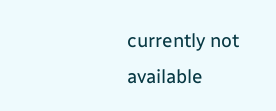currently not available